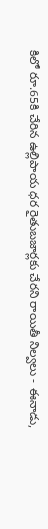కిలో రూ.65కి చేరిన ఉల్లిపాయ ధర రైతుబజార్లకు చేరని రాయితీ నిల్వలు - ఈనాడు,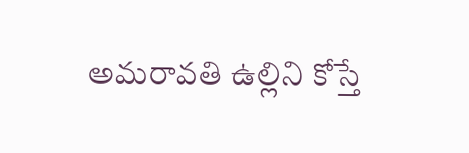అమరావతి ఉల్లిని కోస్తే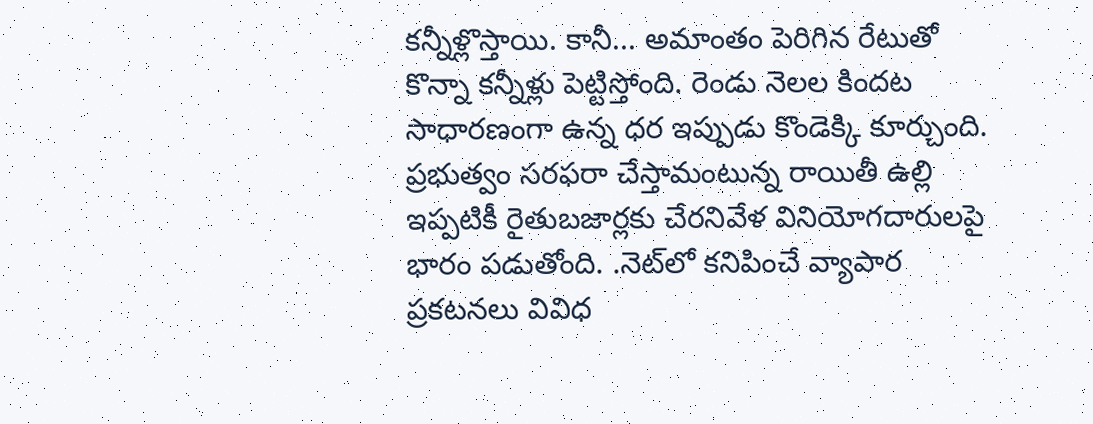కన్నీళ్లొస్తాయి. కానీ... అమాంతం పెరిగిన రేటుతో కొన్నా కన్నీళ్లు పెట్టిస్తోంది. రెండు నెలల కిందట సాధారణంగా ఉన్న ధర ఇప్పుడు కొండెక్కి కూర్చుంది. ప్రభుత్వం సరఫరా చేస్తామంటున్న రాయితీ ఉల్లి ఇప్పటికీ రైతుబజార్లకు చేరనివేళ వినియోగదారులపై భారం పడుతోంది. .నెట్‌లో కనిపించే వ్యాపార ప్రకటనలు వివిధ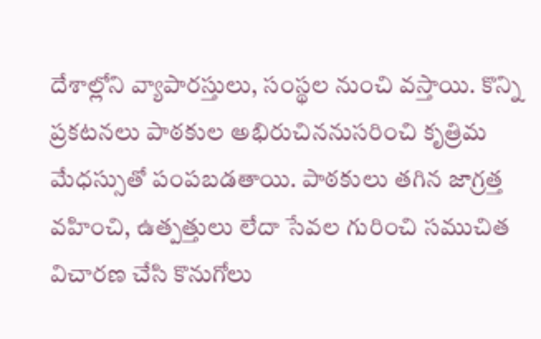దేశాల్లోని వ్యాపారస్తులు, సంస్థల నుంచి వస్తాయి. కొన్ని ప్రకటనలు పాఠకుల అభిరుచిననుసరించి కృత్రిమ మేధస్సుతో పంపబడతాయి. పాఠకులు తగిన జాగ్రత్త వహించి, ఉత్పత్తులు లేదా సేవల గురించి సముచిత విచారణ చేసి కొనుగోలు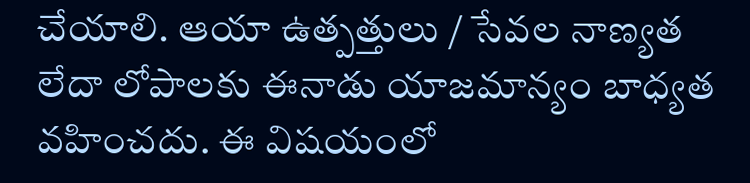చేయాలి. ఆయా ఉత్పత్తులు / సేవల నాణ్యత లేదా లోపాలకు ఈనాడు యాజమాన్యం బాధ్యత వహించదు. ఈ విషయంలో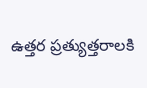ఉత్తర ప్రత్యుత్తరాలకి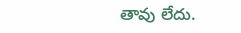తావు లేదు.